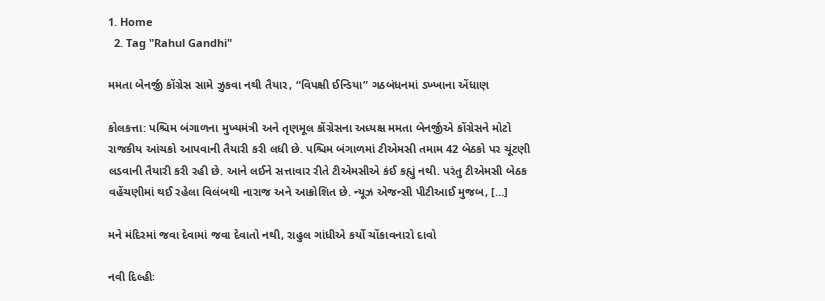1. Home
  2. Tag "Rahul Gandhi"

મમતા બેનર્જી કોંગ્રેસ સામે ઝુકવા નથી તૈયાર, “વિપક્ષી ઈન્ડિયા” ગઠબંધનમાં ડખ્ખાના એંધાણ

કોલકત્તા: પશ્ચિમ બંગાળના મુખ્યમંત્રી અને તૃણમૂલ કોંગ્રેસના અધ્યક્ષ મમતા બેનર્જીએ કોંગ્રેસને મોટો રાજકીય આંચકો આપવાની તૈયારી કરી લધી છે. પશ્ચિમ બંગાળમાં ટીએમસી તમામ 42 બેઠકો પર ચૂંટણી લડવાની તૈયારી કરી રહી છે. આને લઈને સત્તાવાર રીતે ટીએમસીએ કંઈ કહ્યું નથી. પરંતુ ટીએમસી બેઠક વહેંચણીમાં થઈ રહેલા વિલંબથી નારાજ અને આક્રોશિત છે. ન્યૂઝ એજન્સી પીટીઆઈ મુજબ, […]

મને મંદિરમાં જવા દેવામાં જવા દેવાતો નથી, રાહુલ ગાંધીએ કર્યો ચોંકાવનારો દાવો

નવી દિલ્હીઃ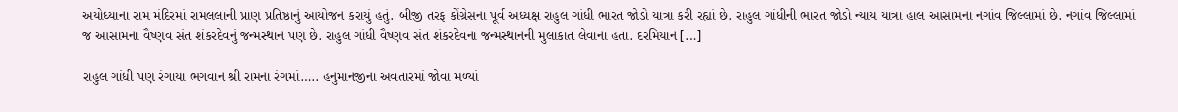અયોધ્યાના રામ મંદિરમાં રામલલાની પ્રાણ પ્રતિષ્ઠાનું આયોજન કરાયું હતું. બીજી તરફ કોંગ્રેસના પૂર્વ અધ્યક્ષ રાહુલ ગાંધી ભારત જોડો યાત્રા કરી રહ્યાં છે. રાહુલ ગાંધીની ભારત જોડો ન્યાય યાત્રા હાલ આસામના નગાંવ જિલ્લામાં છે. નગાંવ જિલ્લામાં જ આસામના વૈષ્ણવ સંત શંકરદેવનું જન્મસ્થાન પણ છે. રાહુલ ગાંધી વૈષ્ણવ સંત શંકરદેવના જન્મસ્થાનની મુલાકાત લેવાના હતા. દરમિયાન […]

રાહુલ ગાંધી પણ રંગાયા ભગવાન શ્રી રામના રંગમાં….. હનુમાનજીના અવતારમાં જોવા મળ્યાં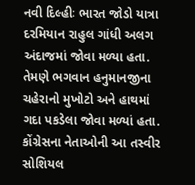નવી દિલ્હીઃ ભારત જોડો યાત્રા દરમિયાન રાહુલ ગાંધી અલગ અંદાજમાં જોવા મળ્યા હતા. તેમણે ભગવાન હનુમાનજીના ચહેરાનો મુખોટો અને હાથમાં ગદા પકડેલા જોવા મળ્યાં હતા. કોંગ્રેસના નેતાઓની આ તસ્વીર સોશિયલ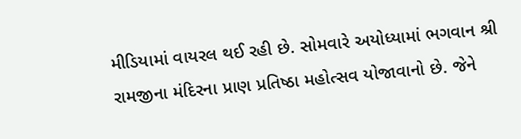મીડિયામાં વાયરલ થઈ રહી છે. સોમવારે અયોધ્યામાં ભગવાન શ્રી રામજીના મંદિરના પ્રાણ પ્રતિષ્ઠા મહોત્સવ યોજાવાનો છે. જેને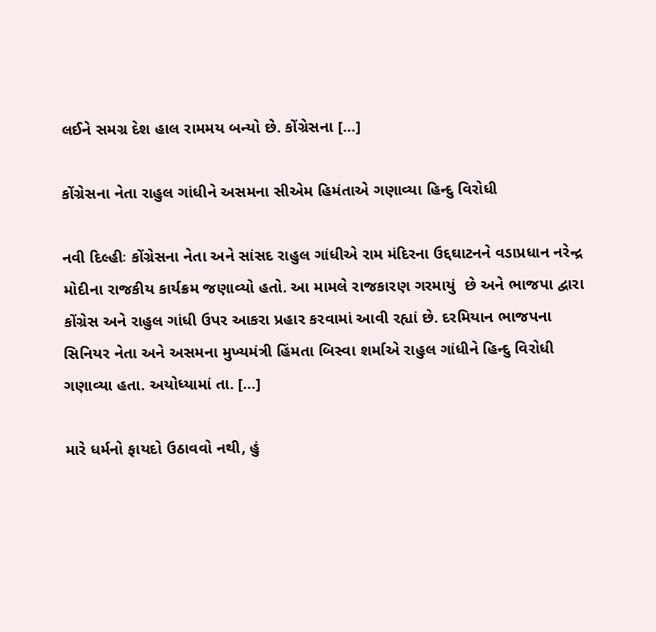લઈને સમગ્ર દેશ હાલ રામમય બન્યો છે. કોંગ્રેસના […]

કોંગ્રેસના નેતા રાહુલ ગાંધીને અસમના સીએમ હિમંતાએ ગણાવ્યા હિન્દુ વિરોધી

નવી દિલ્હીઃ કોંગ્રેસના નેતા અને સાંસદ રાહુલ ગાંધીએ રામ મંદિરના ઉદ્દઘાટનને વડાપ્રધાન નરેન્દ્ર મોદીના રાજકીય કાર્યક્રમ જણાવ્યો હતો. આ મામલે રાજકારણ ગરમાયું  છે અને ભાજપા દ્વારા કોંગ્રેસ અને રાહુલ ગાંધી ઉપર આકરા પ્રહાર કરવામાં આવી રહ્યાં છે. દરમિયાન ભાજપના સિનિયર નેતા અને અસમના મુખ્યમંત્રી હિંમતા બિસ્વા શર્માએ રાહુલ ગાંધીને હિન્દુ વિરોધી ગણાવ્યા હતા. અયોધ્યામાં તા. […]

મારે ધર્મનો ફાયદો ઉઠાવવો નથી, હું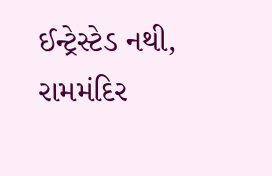ઈન્ટ્રેસ્ટેડ નથી, રામમંદિર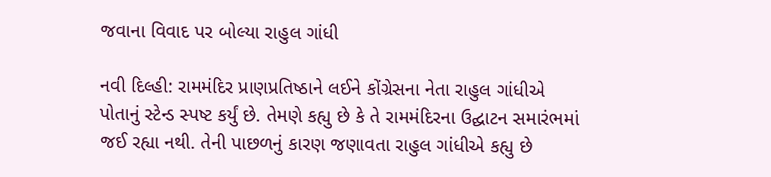જવાના વિવાદ પર બોલ્યા રાહુલ ગાંધી

નવી દિલ્હી: રામમંદિર પ્રાણપ્રતિષ્ઠાને લઈને કોંગ્રેસના નેતા રાહુલ ગાંધીએ પોતાનું સ્ટેન્ડ સ્પષ્ટ કર્યું છે. તેમણે કહ્યુ છે કે તે રામમંદિરના ઉદ્ઘાટન સમારંભમાં જઈ રહ્યા નથી. તેની પાછળનું કારણ જણાવતા રાહુલ ગાંધીએ કહ્યુ છે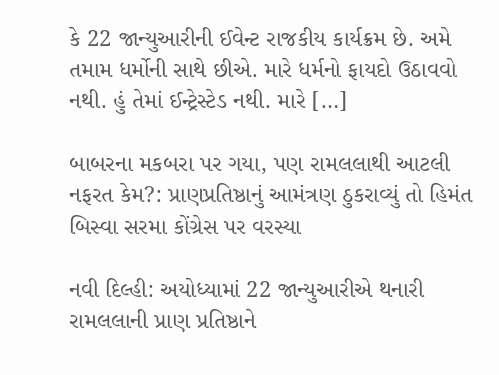કે 22 જાન્યુઆરીની ઈવેન્ટ રાજકીય કાર્યક્રમ છે. અમે તમામ ધર્મોની સાથે છીએ. મારે ધર્મનો ફાયદો ઉઠાવવો નથી. હું તેમાં ઈન્ટ્રેસ્ટેડ નથી. મારે […]

બાબરના મકબરા પર ગયા, પણ રામલલાથી આટલી નફરત કેમ?: પ્રાણપ્રતિષ્ઠાનું આમંત્રણ ઠુકરાવ્યું તો હિમંત બિસ્વા સરમા કોંગ્રેસ પર વરસ્યા

નવી દિલ્હી: અયોધ્યામાં 22 જાન્યુઆરીએ થનારી રામલલાની પ્રાણ પ્રતિષ્ઠાને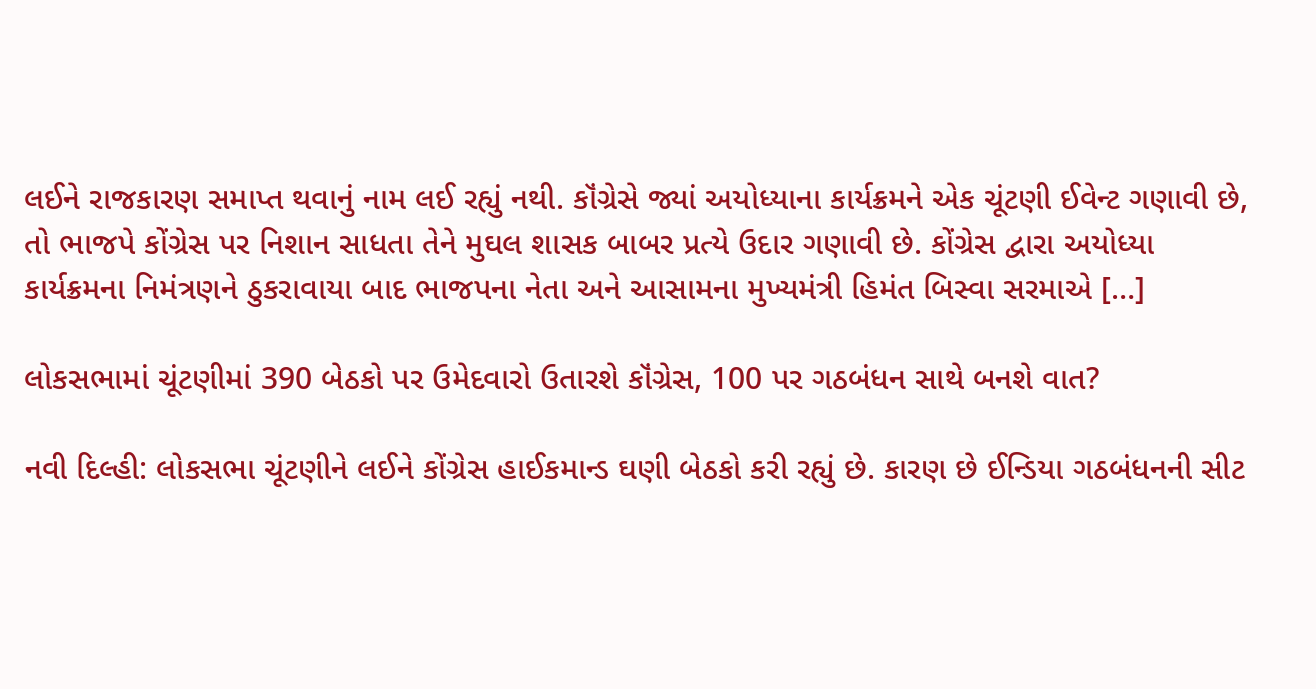લઈને રાજકારણ સમાપ્ત થવાનું નામ લઈ રહ્યું નથી. કૉંગ્રેસે જ્યાં અયોધ્યાના કાર્યક્રમને એક ચૂંટણી ઈવેન્ટ ગણાવી છે, તો ભાજપે કોંગ્રેસ પર નિશાન સાધતા તેને મુઘલ શાસક બાબર પ્રત્યે ઉદાર ગણાવી છે. કોંગ્રેસ દ્વારા અયોધ્યા કાર્યક્રમના નિમંત્રણને ઠુકરાવાયા બાદ ભાજપના નેતા અને આસામના મુખ્યમંત્રી હિમંત બિસ્વા સરમાએ […]

લોકસભામાં ચૂંટણીમાં 390 બેઠકો પર ઉમેદવારો ઉતારશે કૉંગ્રેસ, 100 પર ગઠબંધન સાથે બનશે વાત?

નવી દિલ્હી: લોકસભા ચૂંટણીને લઈને કોંગ્રેસ હાઈકમાન્ડ ઘણી બેઠકો કરી રહ્યું છે. કારણ છે ઈન્ડિયા ગઠબંધનની સીટ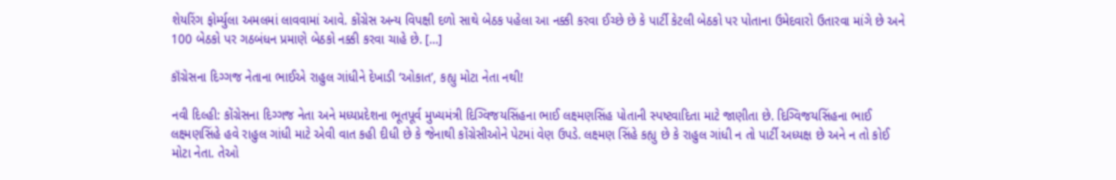શેયરિંગ ફોર્મ્યુલા અમલમાં લાવવામાં આવે. કોંગ્રેસ અન્ય વિપક્ષી દળો સાથે બેઠક પહેલા આ નક્કી કરવા ઈચ્છે છે કે પાર્ટી કેટલી બેઠકો પર પોતાના ઉમેદવારો ઉતારવા માંગે છે અને 100 બેઠકો પર ગઠબંધન પ્રમાણે બેઠકો નક્કી કરવા ચાહે છે. […]

કૉંગ્રેસના દિગ્ગજ નેતાના ભાઈએ રાહુલ ગાંધીને દેખાડી ‘ઓકાત’, કહ્યુ મોટા નેતા નથી!

નવી દિલ્હી: કોંગ્રેસના દિગ્ગજ નેતા અને મધ્યપ્રદેશના ભૂતપૂર્વ મુખ્યમંત્રી દિગ્વિજયસિંહના ભાઈ લક્ષ્મણસિંહ પોતાની સ્પષ્ટવાદિતા માટે જાણીતા છે. દિગ્વિજયસિંહના ભાઈ લક્ષ્મણસિંહે હવે રાહુલ ગાંધી માટે એવી વાત કહી દીધી છે કે જેનાથી કોંગ્રેસીઓને પેટમાં વેણ ઉપડે. લક્ષ્મણ સિંહે કહ્યુ છે કે રાહુલ ગાંધી ન તો પાર્ટી અધ્યક્ષ છે અને ન તો કોઈ મોટા નેતા. તેઓ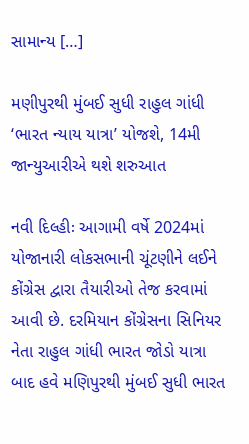સામાન્ય […]

મણીપુરથી મુંબઈ સુધી રાહુલ ગાંધી ‘ભારત ન્યાય યાત્રા’ યોજશે, 14મી જાન્યુઆરીએ થશે શરુઆત

નવી દિલ્હીઃ આગામી વર્ષે 2024માં યોજાનારી લોકસભાની ચૂંટણીને લઈને કોંગ્રેસ દ્વારા તૈયારીઓ તેજ કરવામાં આવી છે. દરમિયાન કોંગ્રેસના સિનિયર નેતા રાહુલ ગાંધી ભારત જોડો યાત્રા બાદ હવે મણિપુરથી મુંબઈ સુધી ભારત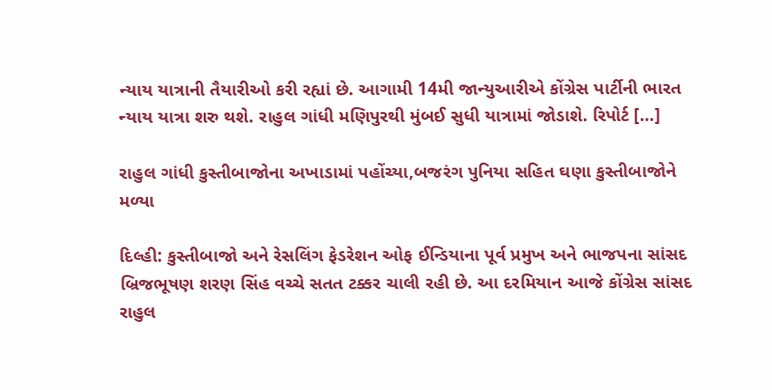ન્યાય યાત્રાની તૈયારીઓ કરી રહ્યાં છે. આગામી 14મી જાન્યુઆરીએ કોંગ્રેસ પાર્ટીની ભારત ન્યાય યાત્રા શરુ થશે. રાહુલ ગાંધી મણિપુરથી મુંબઈ સુધી યાત્રામાં જોડાશે. રિપોર્ટ […]

રાહુલ ગાંધી કુસ્તીબાજોના અખાડામાં પહોંચ્યા,બજરંગ પુનિયા સહિત ઘણા કુસ્તીબાજોને મળ્યા

દિલ્હી: કુસ્તીબાજો અને રેસલિંગ ફેડરેશન ઓફ ઈન્ડિયાના પૂર્વ પ્રમુખ અને ભાજપના સાંસદ બ્રિજભૂષણ શરણ સિંહ વચ્ચે સતત ટક્કર ચાલી રહી છે. આ દરમિયાન આજે કોંગ્રેસ સાંસદ રાહુલ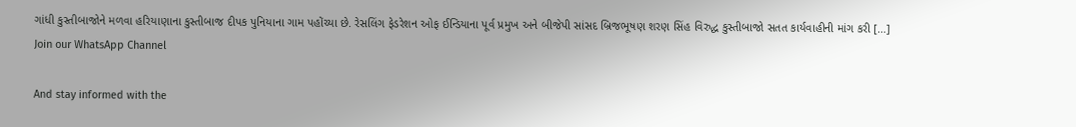ગાંધી કુસ્તીબાજોને મળવા હરિયાણાના કુસ્તીબાજ દીપક પુનિયાના ગામ પહોંચ્યા છે. રેસલિંગ ફેડરેશન ઓફ ઈન્ડિયાના પૂર્વ પ્રમુખ અને બીજેપી સાંસદ બ્રિજભૂષણ શરણ સિંહ વિરુદ્ધ કુસ્તીબાજો સતત કાર્યવાહીની માંગ કરી […]
Join our WhatsApp Channel

And stay informed with the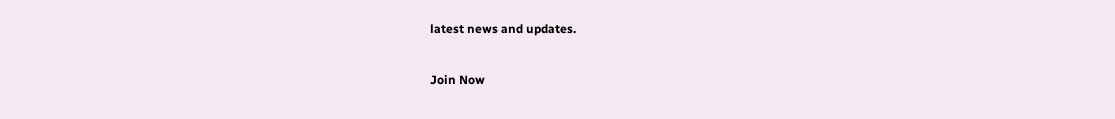latest news and updates.

Join Now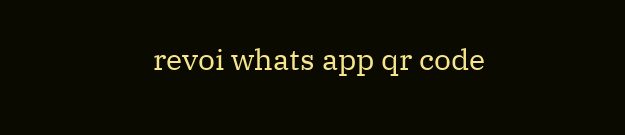revoi whats app qr code